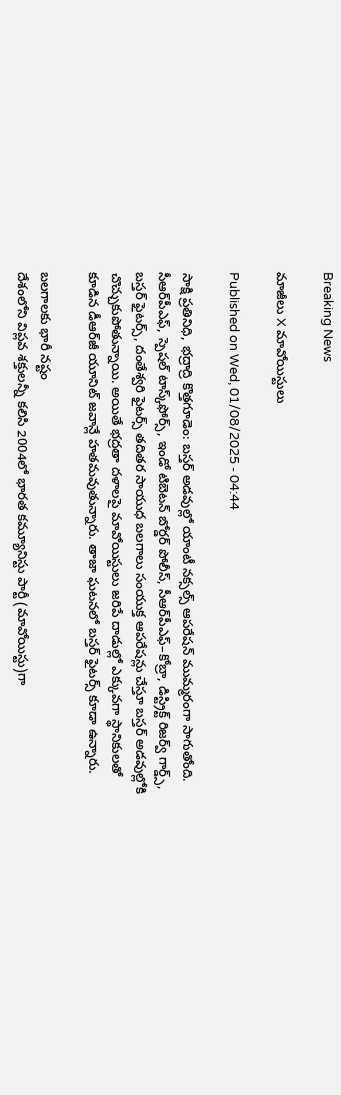Breaking News

మాజీలు X మావోయిస్టులు

Published on Wed, 01/08/2025 - 04:44

సాక్షి ప్రతినిధి, భద్రాద్రి కొత్తగూడెం: బస్తర్‌ అడవుల్లో యాంటీ నక్సల్స్‌ ఆపరేషన్‌ ముమ్మరంగా సాగుతోంది. సీఆర్‌పీఎఫ్, స్పెషల్‌ టాస్క్‌ఫోర్స్, ఇండో టిబెటన్‌ బోర్డర్‌ పోలీస్, సీఆర్‌పీఎఫ్‌–కోబ్రా, డిస్ట్రిక్ట్ రిజర్వ్‌ గార్డ్స్, బస్తర్‌ ఫైటర్స్, దంతేశ్వరి ఫైటర్స్‌ తదితర సాయుధ బలగాలు సంయుక్త ఆపరేషన్లు చేస్తూ బస్తర్‌ అడవుల్లోకి చొచ్చుకుపోతున్నాయి. అయితే భద్రతా దళాలపై మావోయిస్టులు జరిపే దాడుల్లో ఎక్కువగా స్థానికులతో కూడిన డీఆర్‌జీ యూనిట్‌ జవాన్లే హతమవుతున్నారు. తాజా ఘటనలో బస్తర్‌ ఫైటర్స్‌ కూడా ఉన్నారు.

బలగాలకు భారీ నష్టం
దేశంలోని విప్లవ శక్తులన్నీ కలిసి 2004లో భారత కమ్యూనిస్టు పార్టీ (మావోయిస్టు)గా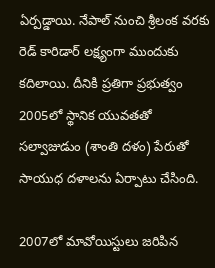ఏర్పడ్డాయి. నేపాల్‌ నుంచి శ్రీలంక వరకు రెడ్‌ కారిడార్‌ లక్ష్యంగా ముందుకు కదిలాయి. దీనికి ప్రతిగా ప్రభుత్వం 2005లో స్థానిక యువతతో సల్వాజుడుం (శాంతి దళం) పేరుతో సాయుధ దళాలను ఏర్పాటు చేసింది.

2007లో మావోయిస్టులు జరిపిన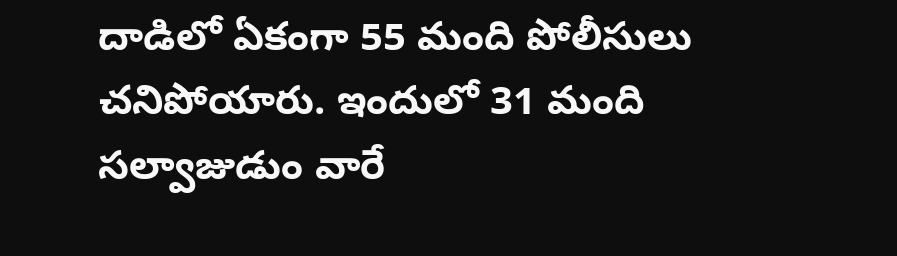దాడిలో ఏకంగా 55 మంది పోలీసులు చనిపోయారు. ఇందులో 31 మంది సల్వాజుడుం వారే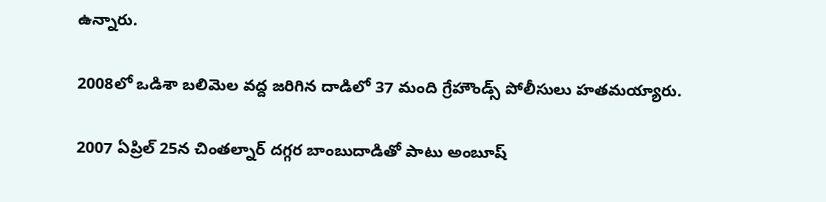ఉన్నారు.

2008లో ఒడిశా బలిమెల వద్ద జరిగిన దాడిలో 37 మంది గ్రేహౌండ్స్‌ పోలీసులు హతమయ్యారు.

2007 ఏప్రిల్‌ 25న చింతల్నార్‌ దగ్గర బాంబుదాడితో పాటు అంబూష్‌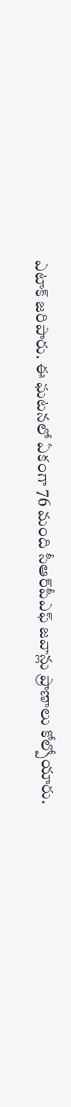ఎటాక్‌ జరిపారు. ఈ ఘటనలో ఏకంగా 76 మంది సీఆర్‌పీఎఫ్‌ జవాన్లు ప్రాణాలు కోల్పోయారు.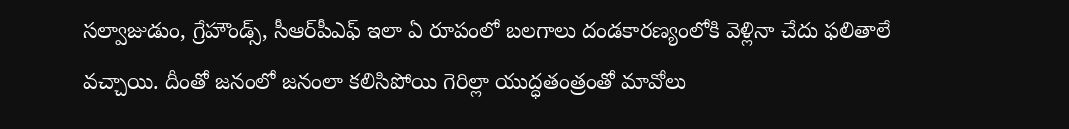సల్వాజుడుం, గ్రేహౌండ్స్, సీఆర్‌పీఎఫ్‌ ఇలా ఏ రూపంలో బలగాలు దండకారణ్యంలోకి వెళ్లినా చేదు ఫలితాలే వచ్చాయి. దీంతో జనంలో జనంలా కలిసిపోయి గెరిల్లా యుద్ధతంత్రంతో మావోలు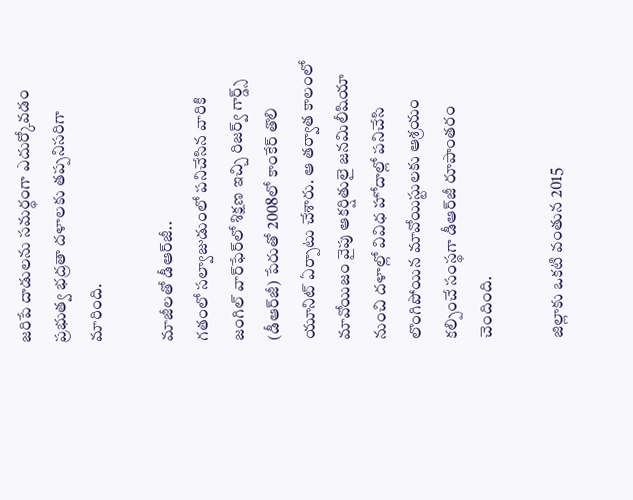జరిపే దాడులను సమర్థంగా ఎదుర్కోవడం ప్రభుత్వ భద్రతా దళాలకు తప్పనిసరిగా మారింది.

మాజీలతో డీఆర్‌జీ..
గతంలో సల్వాజుడుంలో పనిచేసిన వారికి జంగిల్‌ వార్‌ఫేర్‌లో శిక్షణ ఇచ్చి రిజర్వ్‌ గార్డ్స్‌ (డీఆర్‌జీ) పేరుతో 2008లో కాంకేర్‌ తొలి యూనిట్‌ ఏర్పాటు చేశారు. ఆ తర్వాత కాలంలో మావోయిజం వైపు ఆకర్షితులై జనమిలీషియా నుంచి దళాల్లో వివిధ హోదాల్లో పనిచేసి లొంగిపోయిన మావోయిస్టులకు ఆశ్రయం కల్పించే సంస్థగా డీఆర్‌జీ రూపాంతరం చెందింది.

జిల్లాకు ఒకటి వంతున 2015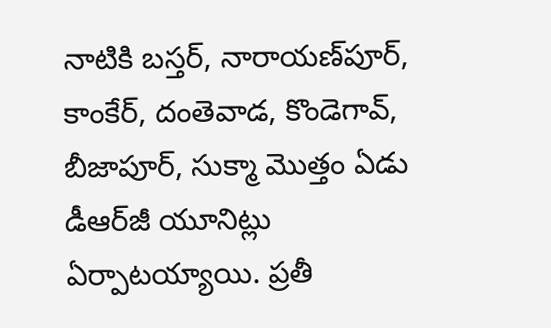నాటికి బస్తర్, నారాయణ్‌పూర్, కాంకేర్, దంతెవాడ, కొండెగావ్, బీజాపూర్, సుక్మా మొత్తం ఏడు డీఆర్‌జీ యూనిట్లు ఏర్పాటయ్యాయి. ప్రతీ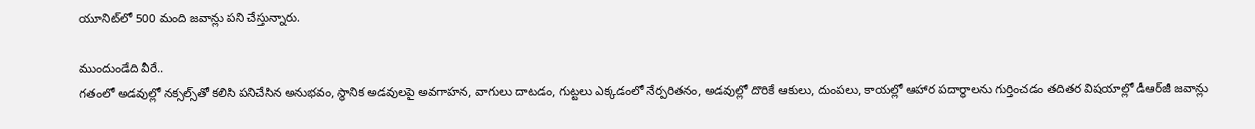యూనిట్‌లో 500 మంది జవాన్లు పని చేస్తున్నారు.

ముందుండేది వీరే..
గతంలో అడవుల్లో నక్సల్స్‌తో కలిసి పనిచేసిన అనుభవం, స్థానిక అడవులపై అవగాహన, వాగులు దాటడం, గుట్టలు ఎక్కడంలో నేర్పరితనం, అడవుల్లో దొరికే ఆకులు, దుంపలు, కాయల్లో ఆహార పదార్థాలను గుర్తించడం తదితర విషయాల్లో డీఆర్‌జీ జవాన్లు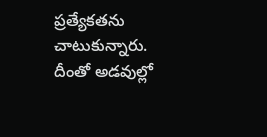ప్రత్యేకతను చాటుకున్నారు. దీంతో అడవుల్లో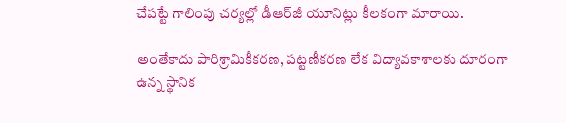చేపట్టే గాలింపు చర్యల్లో డీఆర్‌జీ యూనిట్లు కీలకంగా మారాయి.

అంతేకాదు పారిశ్రామికీకరణ, పట్టణీకరణ లేక విద్యావకాశాలకు దూరంగా ఉన్న స్థానిక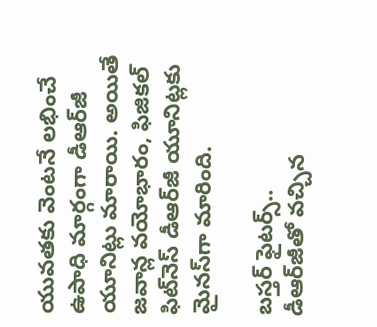యువతకు వెంటనే లభించే ఉపాధి మార్గంగా డీఆర్‌జీ యూనిట్లు మారాయి. అయితే జవాన్ల వయోభారం, ఫిజికల్‌ ఫిట్‌నెస్‌ డీఆర్‌జీ యూనిట్లకు మైనస్‌గా మారింది.

బస్తర్‌ ఫైటర్స్‌..
డీఆర్‌జీతో వచ్చిన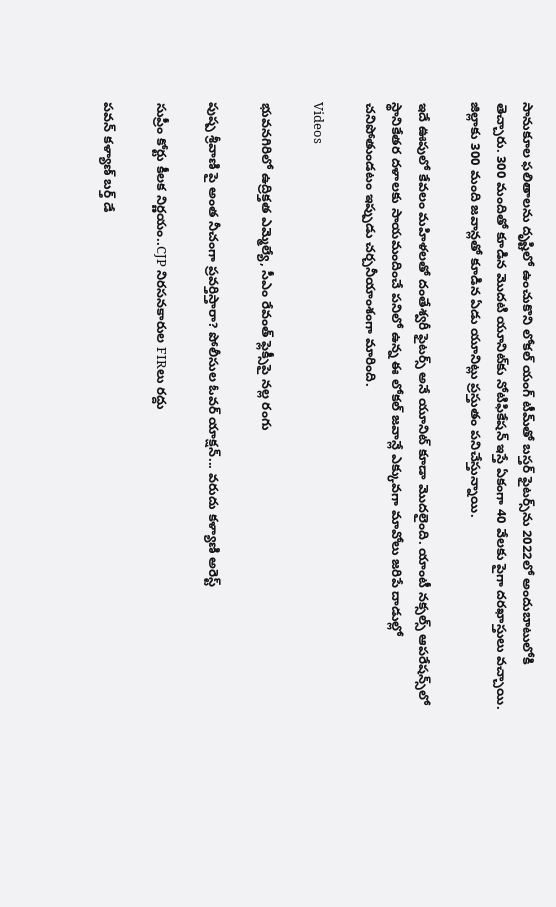సానుకూల ఫలితాలను దృష్టిలో ఉంచుకొని లోకల్‌ యంగ్‌ టీమ్‌తో బస్తర్‌ ఫైటర్స్‌ను 2022లో అందుబాటులోకి తెచ్చారు. 300 మందితో కూడిన మొదటి యూనిట్‌కు నోటిఫికేషన్‌ ఇస్తే ఏకంగా 40 వేలకు పైగా దరఖాస్తులు వచ్చాయి. జిల్లాకు 300 మంది జవాన్లతో కూడిన ఏడు యూనిట్లు ప్రస్తుతం పనిచేస్తున్నాయి.

ఇదే ఊపులో కేవలం మహిళలతో దంతేశ్వరీ ఫైటర్స్‌ అనే యూనిట్‌ కూడా మొదలైంది. యాంటీ నక్సల్స్‌ ఆపరేషన్స్‌లో స్థానికేతర దళాలకు సాయమందించే పనిలో ఉన్న ఈ లోకల్‌ జవాన్లే ఎక్కువగా మావోలు జరిపే దాడుల్లో చనిపోతుండటం ఇప్పుడు చర్చనీయాంశంగా మారింది.

Videos

భువనగిరిలో ఉద్రిక్తత ఎమ్మెల్యే, సీఎం రేవంత్ ఫ్లెక్సీపై నల్ల రంగు

పుష్ప శ్రీవాణి పై అంత నీచంగా ప్రవర్తిస్తారా? పోలీసుల ఓవర్ యాక్షన్... వరుదు కళ్యాణి అరెస్ట్

సుప్రీం కోర్టు కీలక నిర్ణయం..CJP నిరసనకారుల FIRలు రద్దు

పవన్ కళ్యాణ్ బర్త్ డే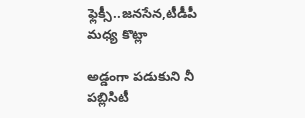ఫ్లెక్సీ..జనసేన,టీడీపీ మధ్య కొట్లా

అడ్డంగా పడుకుని నీ పబ్లిసిటీ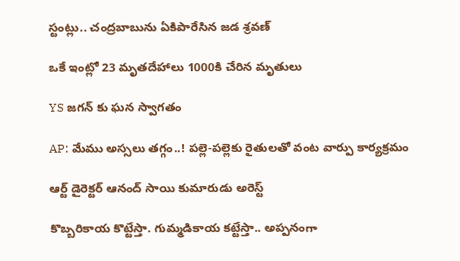స్టంట్లు.. చంద్రబాబును ఏకిపారేసిన జడ శ్రవణ్

ఒకే ఇంట్లో 23 మృతదేహాలు 1000కి చేరిన మృతులు

YS జగన్ కు ఘన స్వాగతం

AP: మేము అస్సలు తగ్గం..! పల్లె-పల్లెకు రైతులతో వంట వార్పు కార్యక్రమం

ఆర్ట్ డైరెక్టర్ ఆనంద్ సాయి కుమారుడు అరెస్ట్

కొబ్బరికాయ కొట్టేస్తా. గుమ్మడికాయ కట్టేస్తా.. అప్పనంగా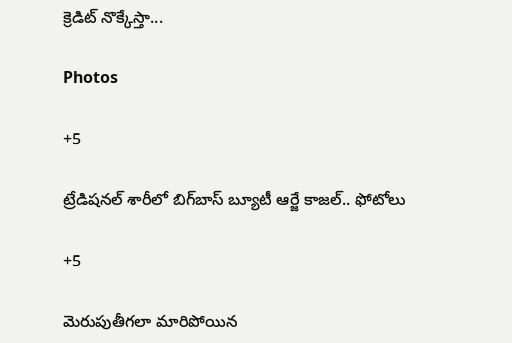క్రెడిట్ నొక్కేస్తా...

Photos

+5

ట్రేడిషనల్ శారీలో బిగ్‌బాస్‌ బ్యూటీ ఆర్జే కాజల్.. ఫోటోలు

+5

మెరుపుతీగలా మారిపోయిన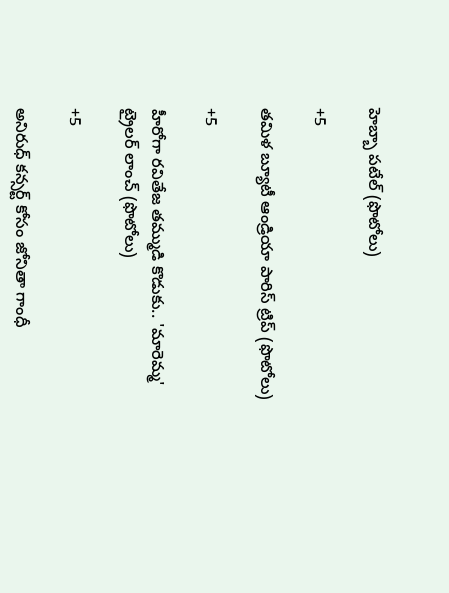హెబ్బా పటేల్ (ఫొటోలు)

+5

తమిళ బ్యూటీ ఆండ్రియా పారిస్ ట్రిప్ (ఫొటోలు)

+5

హీరోగా రవితేజ తమ్ముడి కొడుకు.. 'మారెమ్మ' ట్రైలర్ లాంచ్ (ఫొటోలు)

+5

అనిరుధ్ కన్సర్ట్ కోసం జోనితా గాంధీ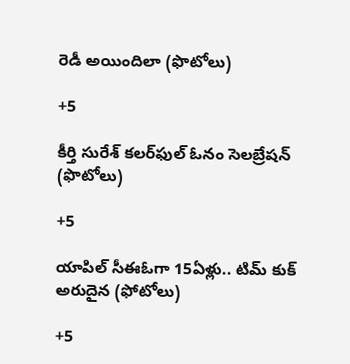రెడీ అయిందిలా (ఫొటోలు)

+5

కీర్తి సురేశ్ కలర్‌ఫుల్ ఓనం సెలబ్రేషన్ (ఫొటోలు)

+5

యాపిల్ సీఈఓగా 15ఏళ్లు.. టిమ్ కుక్ అరుదైన (ఫోటోలు)

+5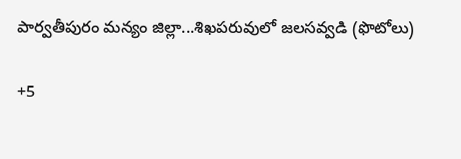పార్వతీపురం మన్యం జిల్లా...శిఖపరువులో జలసవ్వడి (ఫొటోలు)

+5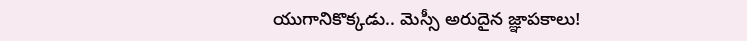యుగానికొక్కడు.. మెస్సీ అరుదైన జ్ఞాపకాలు!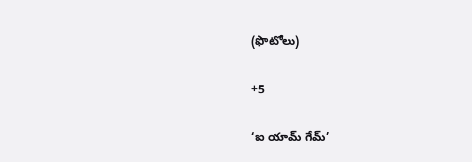(ఫొటోలు)

+5

‘ఐ యామ్‌ గేమ్‌’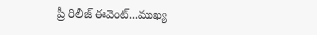ప్రీ రిలీజ్‌ ఈవెంట్‌...ముఖ్య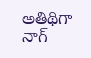అతిథిగా నాగ్‌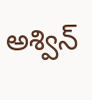అశ్విన్‌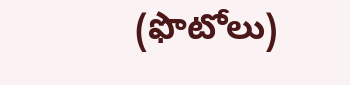(ఫొటోలు)